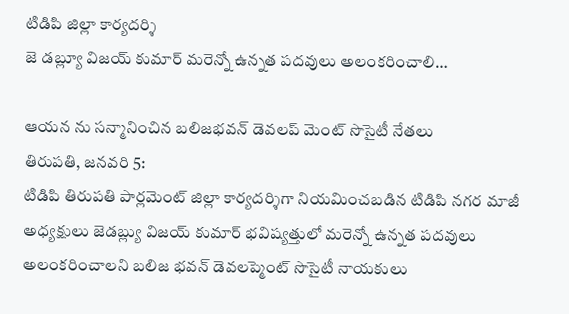టిడిపి జిల్లా కార్యదర్శి
జె డబ్ల్యూ విజయ్ కుమార్ మరెన్నో ఉన్నత పదవులు అలంకరించాలి…

ఆయన ను సన్మానించిన బలిజభవన్ డెవలప్ మెంట్ సొసైటీ నేతలు
తిరుపతి, జనవరి 5:
టిడిపి తిరుపతి పార్లమెంట్ జిల్లా కార్యదర్శిగా నియమించబడిన టిడిపి నగర మాజీ అధ్యక్షులు జెడబ్ల్యు విజయ్ కుమార్ భవిష్యత్తులో మరెన్నో ఉన్నత పదవులు అలంకరించాలని బలిజ భవన్ డెవలప్మెంట్ సొసైటీ నాయకులు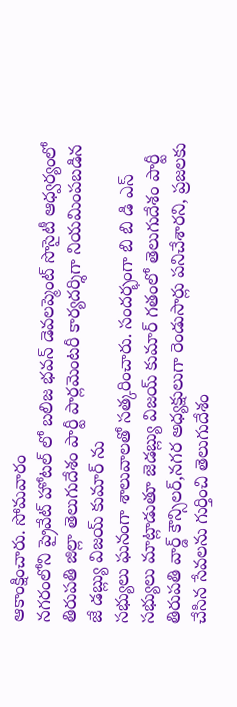ఆకాంక్షించారు. సోమవారం
నగరంలోని ప్రైవేట్ హోటల్ లో బలిజ భవన్ డెవలప్మెంట్ సొసైటీ ఆధ్వర్యంలో తిరుపతి జిల్లా తెలుగుదేశం పార్టీ పార్లమెంటరీ కార్యదర్శిగా నియమింపబడిన
జే డబ్ల్యు విజయ్ కుమార్ ను
సభ్యులు ఘనంగా శాలువాలతో సత్కరించారు. సందర్భంగా బి బి డి ఎస్ సభ్యులు మాట్లాడుతూ జెడబ్ల్యు విజయ్ కుమార్ గతంలో తెలుగుదేశం పార్టీ తిరుపతి వార్డ్ కౌన్సిలర్,నగర అధ్యక్షులుగా రెండుసార్లు పనిచేశారని, ప్రజలకు చేసిన సేవలను గుర్తించి తెలుగుదేశం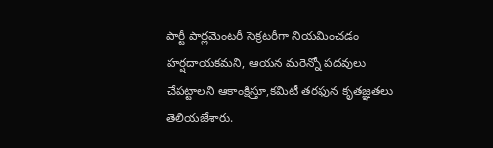పార్టీ పార్లమెంటరీ సెక్రటరీగా నియమించడం హర్షదాయకమని, ఆయన మరెన్నో పదవులు చేపట్టాలని ఆకాంక్షిస్తూ,కమిటీ తరఫున కృతజ్ఞతలు తెలియజేశారు.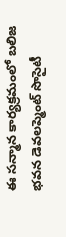ఈ సన్మాన కార్యక్రమంలో బలిజ భవన డెవలప్మెంట్ సొసైటీ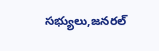సభ్యులు,జనరల్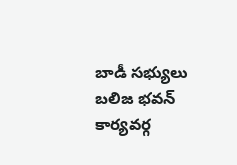బాడీ సభ్యులు
బలిజ భవన్ కార్యవర్గ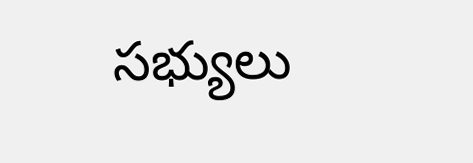సభ్యులు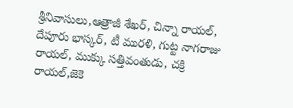శ్రీనివాసులు,ఆత్రాజీ శేఖర్, చిన్నా రాయల్, దేపూరు భాస్కర్, టీ మురళి, గుట్ట నాగరాజు రాయల్, ముక్కు సత్తివంతుడు, చక్రి రాయల్,జెకె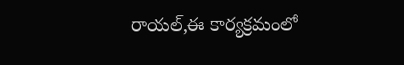రాయల్,ఈ కార్యక్రమంలో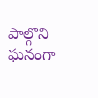పాల్గొని ఘనంగా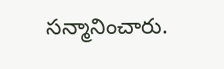సన్మానించారు.